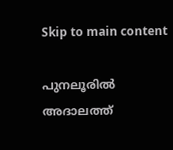Skip to main content

പുനലൂരില്‍ അദാലത്ത്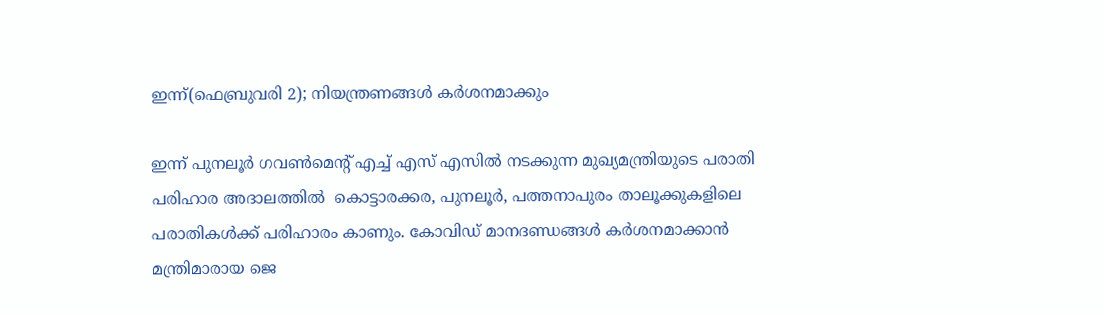ഇന്ന്(ഫെബ്രുവരി 2); നിയന്ത്രണങ്ങള്‍ കര്‍ശനമാക്കും

ഇന്ന് പുനലൂര്‍ ഗവണ്‍മെന്റ് എച്ച് എസ് എസില്‍ നടക്കുന്ന മുഖ്യമന്ത്രിയുടെ പരാതി പരിഹാര അദാലത്തില്‍  കൊട്ടാരക്കര, പുനലൂര്‍, പത്തനാപുരം താലൂക്കുകളിലെ പരാതികള്‍ക്ക് പരിഹാരം കാണും. കോവിഡ് മാനദണ്ഡങ്ങള്‍ കര്‍ശനമാക്കാന്‍ മന്ത്രിമാരായ ജെ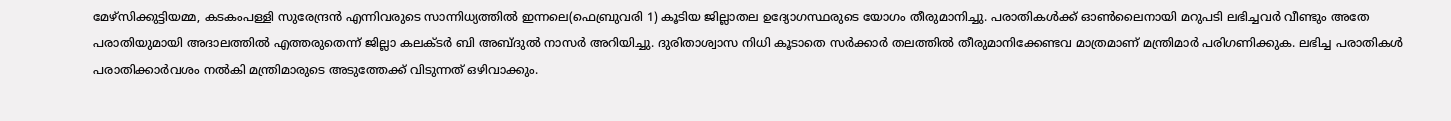മേഴ്‌സിക്കുട്ടിയമ്മ, കടകംപള്ളി സുരേന്ദ്രന്‍ എന്നിവരുടെ സാന്നിധ്യത്തില്‍ ഇന്നലെ(ഫെബ്രുവരി 1) കൂടിയ ജില്ലാതല ഉദ്യോഗസ്ഥരുടെ യോഗം തീരുമാനിച്ചു. പരാതികള്‍ക്ക് ഓണ്‍ലൈനായി മറുപടി ലഭിച്ചവര്‍ വീണ്ടും അതേ പരാതിയുമായി അദാലത്തില്‍ എത്തരുതെന്ന് ജില്ലാ കലക്ടര്‍ ബി അബ്ദുല്‍ നാസര്‍ അറിയിച്ചു. ദുരിതാശ്വാസ നിധി കൂടാതെ സര്‍ക്കാര്‍ തലത്തില്‍ തീരുമാനിക്കേണ്ടവ മാത്രമാണ് മന്ത്രിമാര്‍ പരിഗണിക്കുക. ലഭിച്ച പരാതികള്‍ പരാതിക്കാര്‍വശം നല്‍കി മന്ത്രിമാരുടെ അടുത്തേക്ക് വിടുന്നത് ഒഴിവാക്കും.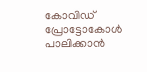കോവിഡ് പ്രോട്ടോകോള്‍ പാലിക്കാന്‍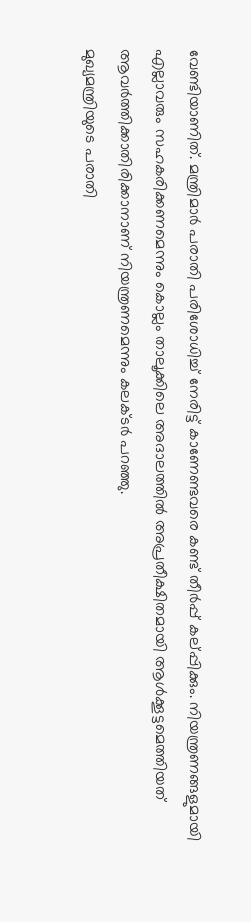വേണ്ടിയാണിത്. മന്ത്രിമാര്‍ പരാതി പരിശോധിച്ച് നേരിട്ട് കാണേണ്ടവരെ കണ്ട് തീര്‍പ്പ് കല്പ്പിക്കും. നിയന്ത്രണങ്ങളുമായി എല്ലാവരും സഹകരിക്കണമെന്നും കൊല്ലം താലൂക്കിലെ അദാലത്തില്‍ അപ്രതീക്ഷിതമായി ആള്‍ക്കൂട്ടമെത്തിയത് ആവര്‍ത്തിക്കാതിരിക്കാനാണ് നിയന്ത്രണമെന്നും കലക്ടര്‍ പറഞ്ഞു.
മുഖ്യമന്ത്രിയുടെ പരാതി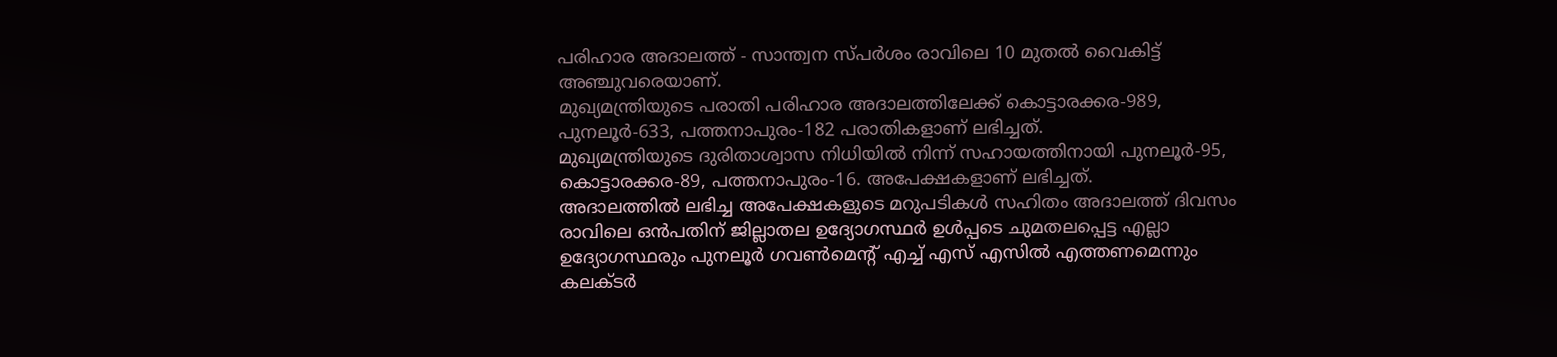പരിഹാര അദാലത്ത് - സാന്ത്വന സ്പര്‍ശം രാവിലെ 10 മുതല്‍ വൈകിട്ട് അഞ്ചുവരെയാണ്.
മുഖ്യമന്ത്രിയുടെ പരാതി പരിഹാര അദാലത്തിലേക്ക് കൊട്ടാരക്കര-989, പുനലൂര്‍-633, പത്തനാപുരം-182 പരാതികളാണ് ലഭിച്ചത്.
മുഖ്യമന്ത്രിയുടെ ദുരിതാശ്വാസ നിധിയില്‍ നിന്ന് സഹായത്തിനായി പുനലൂര്‍-95, കൊട്ടാരക്കര-89, പത്തനാപുരം-16. അപേക്ഷകളാണ് ലഭിച്ചത്.
അദാലത്തില്‍ ലഭിച്ച അപേക്ഷകളുടെ മറുപടികള്‍ സഹിതം അദാലത്ത് ദിവസം രാവിലെ ഒന്‍പതിന് ജില്ലാതല ഉദ്യോഗസ്ഥര്‍ ഉള്‍പ്പടെ ചുമതലപ്പെട്ട എല്ലാ ഉദ്യോഗസ്ഥരും പുനലൂര്‍ ഗവണ്‍മെന്റ് എച്ച് എസ് എസില്‍ എത്തണമെന്നും കലക്ടര്‍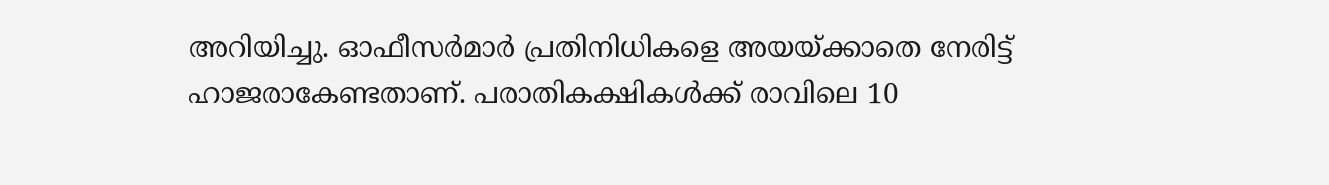അറിയിച്ചു. ഓഫീസര്‍മാര്‍ പ്രതിനിധികളെ അയയ്ക്കാതെ നേരിട്ട് ഹാജരാകേണ്ടതാണ്. പരാതികക്ഷികള്‍ക്ക് രാവിലെ 10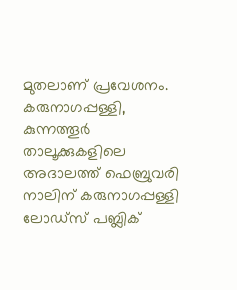മുതലാണ് പ്രവേശനം. കരുനാഗപ്പള്ളി, കുന്നത്തൂര്‍ താലൂക്കുകളിലെ അദാലത്ത് ഫെബ്രുവരി നാലിന് കരുനാഗപ്പള്ളി ലോഡ്‌സ് പബ്ലിക്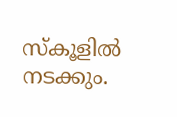സ്‌കൂളില്‍ നടക്കും.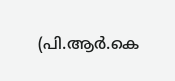(പി.ആര്‍.കെ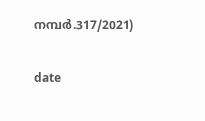നമ്പര്‍.317/2021)

date